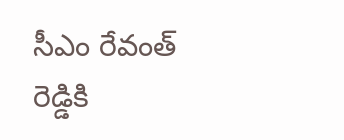సీఎం రేవంత్ రెడ్డికి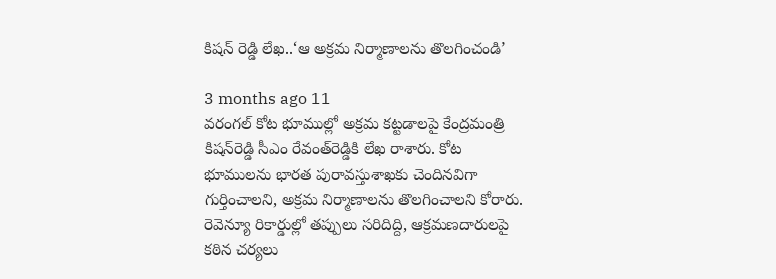కిషన్ రెడ్డి లేఖ..‘ఆ అక్రమ నిర్మాణాలను తొలగించండి’

3 months ago 11
వరంగల్ కోట భూముల్లో అక్రమ కట్టడాలపై కేంద్రమంత్రి కిషన్‌రెడ్డి సీఎం రేవంత్‌రెడ్డికి లేఖ రాశారు. కోట భూములను భారత పురావస్తుశాఖకు చెందినవిగా గుర్తించాలని, అక్రమ నిర్మాణాలను తొలగించాలని కోరారు. రెవెన్యూ రికార్డుల్లో తప్పులు సరిదిద్ది, ఆక్రమణదారులపై కఠిన చర్యలు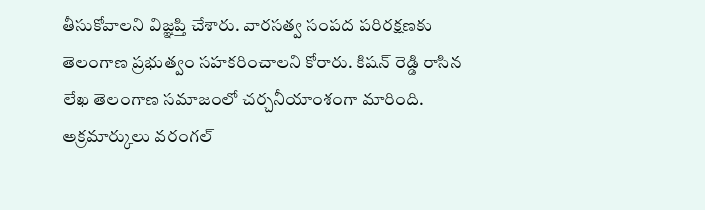తీసుకోవాలని విజ్ఞప్తి చేశారు. వారసత్వ సంపద పరిరక్షణకు తెలంగాణ ప్రభుత్వం సహకరించాలని కోరారు. కిషన్ రెడ్డి రాసిన లేఖ తెలంగాణ సమాజంలో చర్చనీయాంశంగా మారింది. అక్రమార్కులు వరంగల్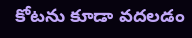కోటను కూడా వదలడం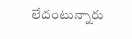లేదంటున్నారు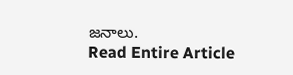జనాలు.
Read Entire Article